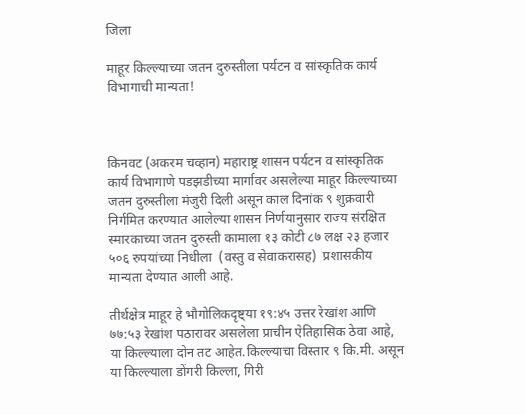जिला

माहूर किल्ल्याच्या जतन दुरुस्तीला पर्यटन व सांस्कृतिक कार्य विभागाची मान्यता!



किनवट (अकरम चव्हान) महाराष्ट्र शासन पर्यटन व सांस्कृतिक कार्य विभागाणे पडझडीच्या मार्गावर असलेल्या माहूर किल्ल्याच्या जतन दुरुस्तीला मंजुरी दिली असून काल दिनांक ९ शुक्रवारी निर्गमित करण्यात आलेल्या शासन निर्णयानुसार राज्य संरक्षित स्मारकाच्या जतन दुरुस्ती कामाला १३ कोटी ८७ लक्ष २३ हजार ५०६ रुपयांच्या निधीला  (वस्तु व सेवाकरासह)  प्रशासकीय मान्यता देण्यात आली आहे.

तीर्थक्षेत्र माहूर हे भौगोलिकदृष्ट्या १९:४५ उत्तर रेखांश आणि ७७:५३ रेखांश पठारावर असलेला प्राचीन ऐतिहासिक ठेवा आहे, या किल्ल्याला दोन तट आहेत.किल्ल्याचा विस्तार ९ कि.मी. असून या किल्ल्याला डोंगरी किल्ला, गिरी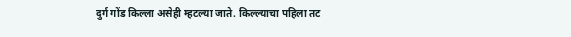दुर्ग गोंड किल्ला असेही म्हटल्या जाते. किल्ल्याचा पहिला तट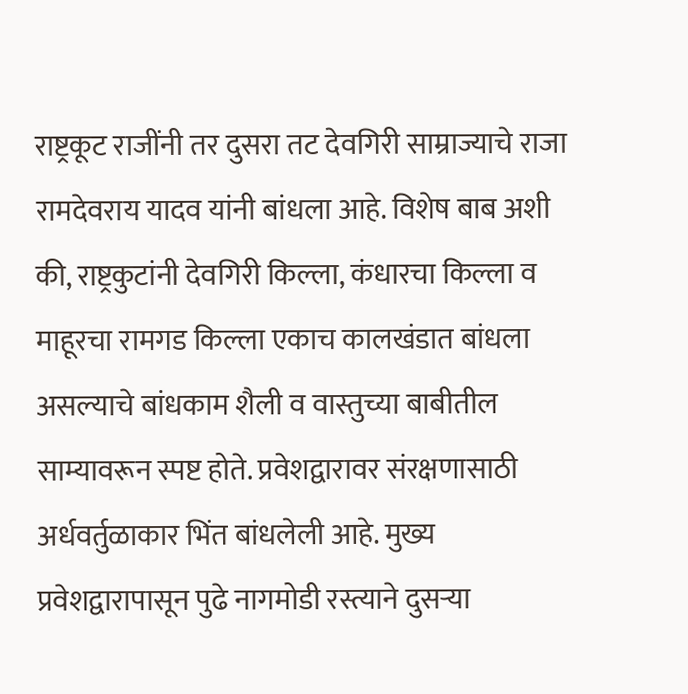राष्ट्रकूट राजींनी तर दुसरा तट देवगिरी साम्राज्याचे राजा रामदेवराय यादव यांनी बांधला आहे. विशेष बाब अशी की, राष्ट्रकुटांनी देवगिरी किल्ला, कंधारचा किल्ला व माहूरचा रामगड किल्ला एकाच कालखंडात बांधला असल्याचे बांधकाम शैली व वास्तुच्या बाबीतील साम्यावरून स्पष्ट होते. प्रवेशद्वारावर संरक्षणासाठी अर्धवर्तुळाकार भिंत बांधलेली आहे. मुख्य प्रवेशद्वारापासून पुढे नागमोडी रस्त्याने दुसऱ्या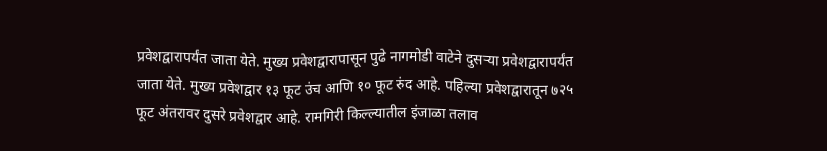प्रवेशद्वारापर्यंत जाता येते. मुख्य प्रवेशद्वारापासून पुढे नागमोडी वाटेने दुसऱ्या प्रवेशद्वारापर्यंत जाता येते. मुख्य प्रवेशद्वार १३ फूट उंच आणि १० फूट रुंद आहे. पहिल्या प्रवेशद्वारातून ७२५ फूट अंतरावर दुसरे प्रवेशद्वार आहे. रामगिरी किल्ल्यातील इंजाळा तलाव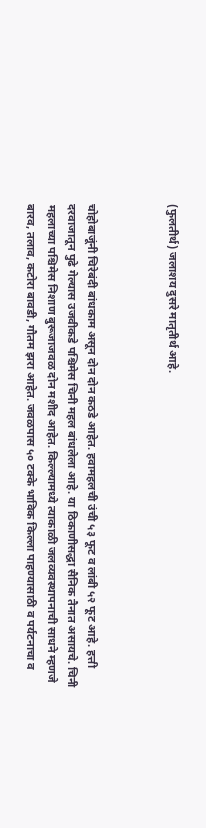(फुलतीर्थ) जलाशय दुसरे मातृतीर्थ आहे.



चोहोबाजूंनी चिरेबंदी बांधकाम असून दोन दोन कठडे आहेत. हवामहलची उंची ५३ फूट व लांबी ५२ फूट आहे. हत्ती दरवाजातून पुढे गेल्यास उजवीकडे पश्चिमेस चिनी महल बांधलेला आहे. या ठिकाणीसद्धा सैनिक तैनात असायचे. चिनी महलाच्या पश्चिमेस निशाण बुरूजाजवळ दोन मशीद आहेत. किल्ल्यामध्ये त्याकाळी जलव्यवस्थापनाची साधने म्हणजे बारव, तलाव, कटोरा बावडी, गौतम झरा आहेत. जवळपास ५० टक्के भाविक किल्ला पाहण्यासाठी व पर्यटनाचा व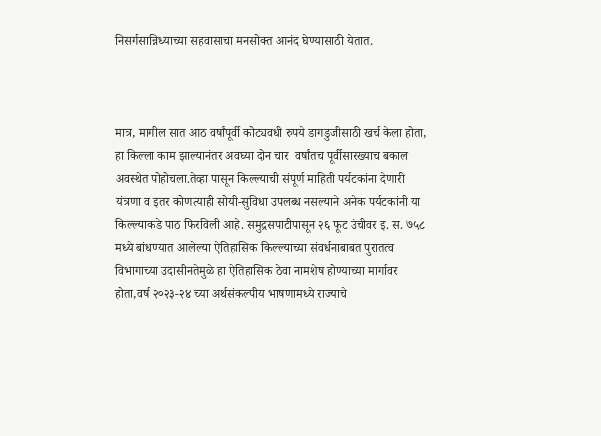निसर्गसान्निध्याच्या सहवासाचा मनसोक्त आनंद घेण्यासाठी येतात.



मात्र, मागील सात आठ वर्षांपूर्वी कोट्यवधी रुपये डागडुजीसाठी खर्च केला होता, हा किल्ला काम झाल्यानंतर अवघ्या दोन चार  वर्षांतच पूर्वीसारख्याच बकाल अवस्थेत पोहोचला.तेव्हा पासून किल्ल्याची संपूर्ण माहिती पर्यटकांना देणारी यंत्रणा व इतर कोणत्याही सोयी-सुविधा उपलब्ध नसल्याने अनेक पर्यटकांनी या किल्ल्याकडे पाठ फिरविली आहे. समुद्रसपाटीपासून २६ फूट उंचीवर इ. स. ७५८ मध्ये बांधण्यात आलेल्या ऐतिहासिक किल्ल्याच्या संवर्धनाबाबत पुरातत्व विभागाच्या उदासीनतेमुळे हा ऐतिहासिक ठेवा नामशेष होण्याच्या मार्गावर होता,वर्ष २०२३-२४ च्या अर्थसंकल्पीय भाषणामध्ये राज्याचे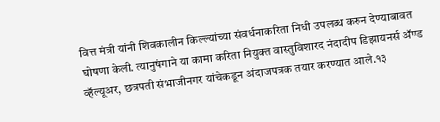वित्त मंत्री यांनी शिवकालीन किल्ल्यांच्या संवर्धनाकरिता निधी उपलब्ध करुन देण्याबावत घोषणा केली. त्यानुषंगाने या कामा करिता नियुक्त वास्तुविशारद नंदादीप डिझायनर्स ॲण्ड व्हॅल्यूअर, छत्रपती संभाजीनगर यांचेकडून अंदाजपत्रक तयार करण्यात आले.१३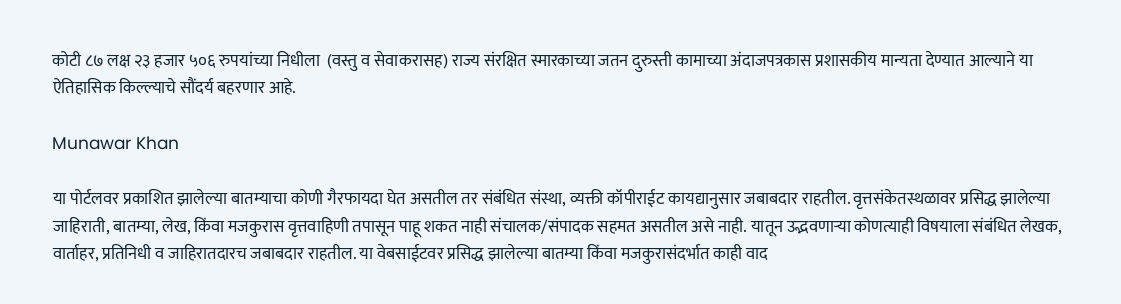कोटी ८७ लक्ष २३ हजार ५०६ रुपयांच्या निधीला  (वस्तु व सेवाकरासह) राज्य संरक्षित स्मारकाच्या जतन दुरुस्ती कामाच्या अंदाजपत्रकास प्रशासकीय मान्यता देण्यात आल्याने या ऐतिहासिक किल्ल्याचे सौंदर्य बहरणार आहे.

Munawar Khan

या पोर्टलवर प्रकाशित झालेल्या बातम्याचा कोणी गैरफायदा घेत असतील तर संबंधित संस्था, व्यक्ती कॉपीराईट कायद्यानुसार जबाबदार राहतील. वृत्तसंकेतस्थळावर प्रसिद्ध झालेल्या जाहिराती, बातम्या, लेख, किंवा मजकुरास वृत्तवाहिणी तपासून पाहू शकत नाही संचालक/संपादक सहमत असतील असे नाही. यातून उद्भवणाऱ्या कोणत्याही विषयाला संबंधित लेखक, वार्ताहर, प्रतिनिधी व जाहिरातदारच जबाबदार राहतील. या वेबसाईटवर प्रसिद्ध झालेल्या बातम्या किंवा मजकुरासंदर्भात काही वाद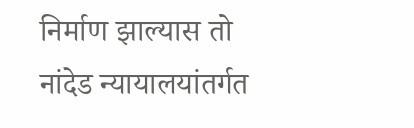निर्माण झाल्यास तो नांदेड न्यायालयांतर्गत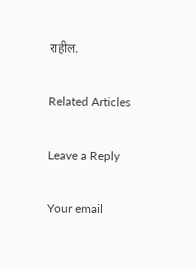राहील.

Related Articles

Leave a Reply

Your email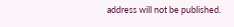address will not be published.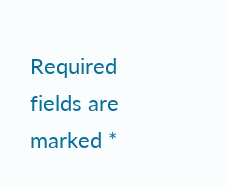Required fields are marked *